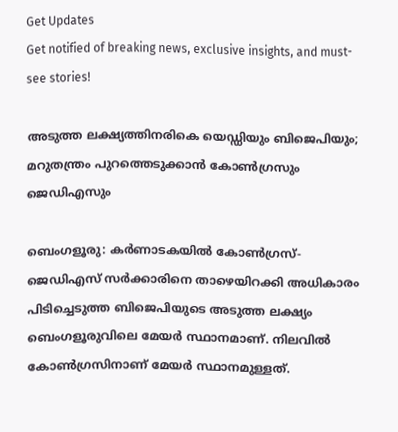Get Updates
Get notified of breaking news, exclusive insights, and must-see stories!

അടുത്ത ലക്ഷ്യത്തിനരികെ യെഡ്ഡിയും ബിജെപിയും; മറുതന്ത്രം പുറത്തെടുക്കാൻ കോൺഗ്രസും ജെഡിഎസും

ബെംഗളൂരു: കർണാടകയിൽ കോൺഗ്രസ്-ജെഡിഎസ് സർക്കാരിനെ താഴെയിറക്കി അധികാരം പിടിച്ചെടുത്ത ബിജെപിയുടെ അടുത്ത ലക്ഷ്യം ബെംഗളൂരുവിലെ മേയർ സ്ഥാനമാണ്. നിലവിൽ കോൺഗ്രസിനാണ് മേയർ സ്ഥാനമുള്ളത്.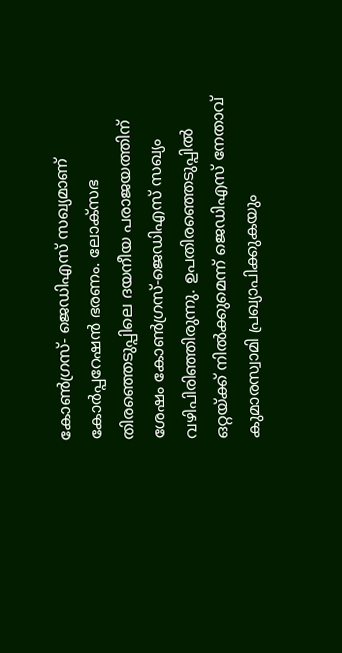കോൺഗ്രസ്- ജെഡിഎസ് സഖ്യമാണ് കോർപ്പറേഷൻ ഭരണം. ലോക്സഭ തിരഞ്ഞെടുപ്പിലെ ദയനീയ പരാജയത്തിന് ശേഷം കോൺഗ്രസ്-ജെഡിഎസ് സഖ്യം വഴിപിരിഞ്ഞിരുന്നു. ഉപതിരഞ്ഞെടുപ്പിൽ ഒറ്റയ്ക്ക് നിൽക്കുമെന്ന് ജെഡിഎസ് നേതാവ് കുമാരസ്വാമി പ്രഖ്യാപിക്കുകയും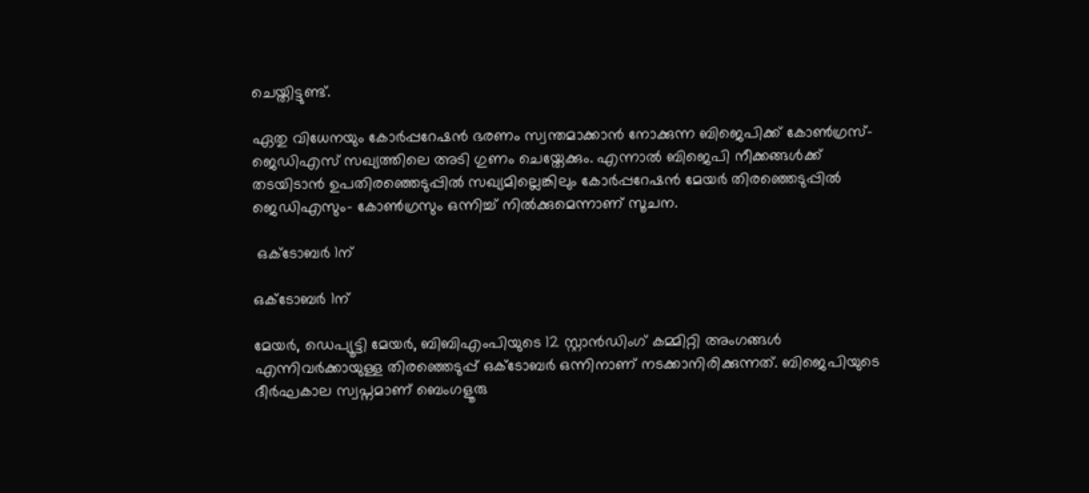ചെയ്തിട്ടുണ്ട്.

ഏതു വിധേനയും കോർപ്പറേഷൻ ഭരണം സ്വന്തമാക്കാൻ നോക്കുന്ന ബിജെപിക്ക് കോൺഗ്രസ്-ജെഡിഎസ് സഖ്യത്തിലെ അടി ഗുണം ചെയ്തേക്കും. എന്നാൽ ബിജെപി നീക്കങ്ങൾക്ക് തടയിടാൻ ഉപതിരഞ്ഞെടുപ്പിൽ സഖ്യമില്ലെങ്കിലും കോർപ്പറേഷൻ മേയർ തിരഞ്ഞെടുപ്പിൽ ജെഡിഎസും- കോൺഗ്രസും ഒന്നിച്ച് നിൽക്കുമെന്നാണ് സൂചന.

 ഒക്ടോബർ 1ന്

ഒക്ടോബർ 1ന്

മേയർ, ഡെപ്യൂട്ടി മേയർ, ബിബിഎംപിയുടെ 12 സ്റ്റാൻഡിംഗ് കമ്മിറ്റി അംഗങ്ങൾ എന്നിവർക്കായുള്ള തിരഞ്ഞെടുപ്പ് ഒക്ടോബർ ഒന്നിനാണ് നടക്കാനിരിക്കുന്നത്. ബിജെപിയുടെ ദീർഘകാല സ്വപ്നമാണ് ബെംഗളൂരു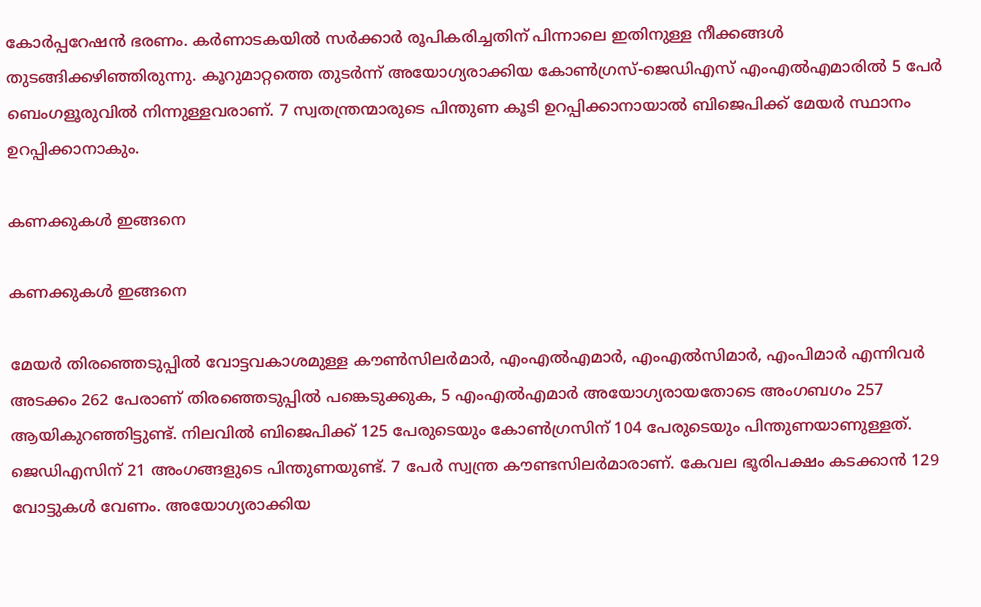കോർപ്പറേഷൻ ഭരണം. കർണാടകയിൽ സർക്കാർ രൂപികരിച്ചതിന് പിന്നാലെ ഇതിനുള്ള നീക്കങ്ങൾ തുടങ്ങിക്കഴിഞ്ഞിരുന്നു. കൂറുമാറ്റത്തെ തുടർന്ന് അയോഗ്യരാക്കിയ കോൺഗ്രസ്-ജെഡിഎസ് എംഎൽഎമാരിൽ 5 പേർ ബെംഗളൂരുവിൽ നിന്നുള്ളവരാണ്. 7 സ്വതന്ത്രന്മാരുടെ പിന്തുണ കൂടി ഉറപ്പിക്കാനായാൽ ബിജെപിക്ക് മേയർ സ്ഥാനം ഉറപ്പിക്കാനാകും.

കണക്കുകൾ ഇങ്ങനെ

കണക്കുകൾ ഇങ്ങനെ

മേയർ തിരഞ്ഞെടുപ്പിൽ വോട്ടവകാശമുള്ള കൗൺസിലർമാർ, എംഎൽഎമാർ, എംഎൽസിമാർ, എംപിമാർ എന്നിവർ അടക്കം 262 പേരാണ് തിരഞ്ഞെടുപ്പിൽ പങ്കെടുക്കുക, 5 എംഎൽഎമാർ അയോഗ്യരായതോടെ അംഗബഗം 257 ആയികുറഞ്ഞിട്ടുണ്ട്. നിലവിൽ ബിജെപിക്ക് 125 പേരുടെയും കോൺഗ്രസിന് 104 പേരുടെയും പിന്തുണയാണുള്ളത്. ജെഡിഎസിന് 21 അംഗങ്ങളുടെ പിന്തുണയുണ്ട്. 7 പേർ സ്വന്ത്ര കൗണ്ടസിലർമാരാണ്. കേവല ഭൂരിപക്ഷം കടക്കാൻ 129 വോട്ടുകൾ വേണം. അയോഗ്യരാക്കിയ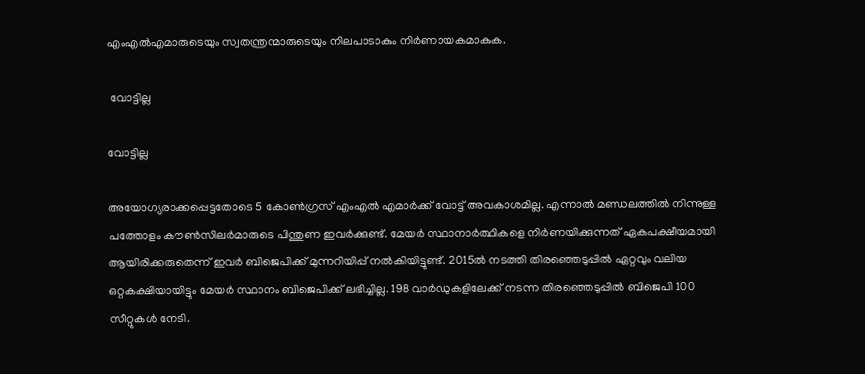എംഎൽഎമാരുടെയും സ്വതന്ത്രന്മാരുടെയും നിലപാടാകും നിർണായകമാകുക.

 വോട്ടില്ല

വോട്ടില്ല

അയോഗ്യരാക്കപ്പെട്ടതോടെ 5 കോൺഗ്രസ് എംഎൽ എമാർക്ക് വോട്ട് അവകാശമില്ല. എന്നാൽ മണ്ഡലത്തിൽ നിന്നുള്ള പത്തോളം കൗൺസിലർമാരുടെ പിന്തുണ ഇവർക്കുണ്ട്. മേയർ സ്ഥാനാർത്ഥികളെ നിർണയിക്കുന്നത് ഏകപക്ഷീയമായി ആയിരിക്കരുതെന്ന് ഇവർ ബിജെപിക്ക് മുന്നറിയിപ്പ് നൽകിയിട്ടുണ്ട്. 2015ൽ നടത്തി തിരഞ്ഞെടുപ്പിൽ ഏറ്റവും വലിയ ഒറ്റകക്ഷിയായിട്ടും മേയർ സ്ഥാനം ബിജെപിക്ക് ലഭിച്ചില്ല. 198 വാർഡുകളിലേക്ക് നടന്ന തിരഞ്ഞെടുപ്പിൽ ബിജെപി 100 സീറ്റുകൾ നേടി.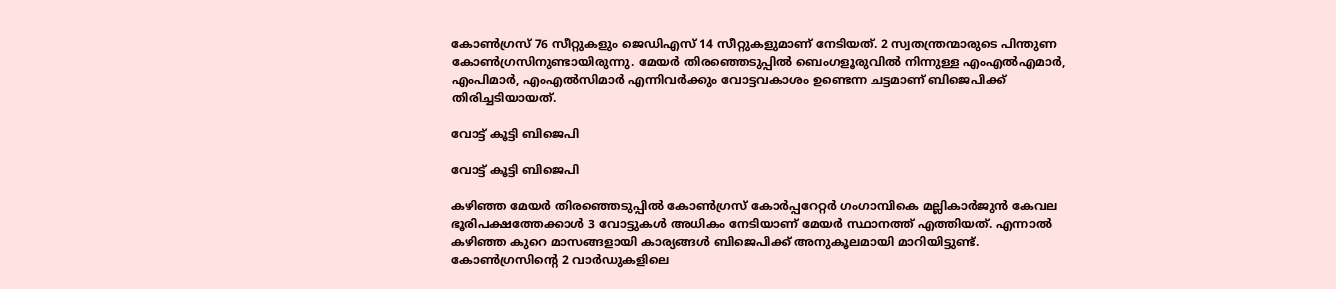കോൺഗ്രസ് 76 സീറ്റുകളും ജെഡിഎസ് 14 സീറ്റുകളുമാണ് നേടിയത്. 2 സ്വതന്ത്രന്മാരുടെ പിന്തുണ കോൺഗ്രസിനുണ്ടായിരുന്നു. മേയർ തിരഞ്ഞെടുപ്പിൽ ബെംഗളൂരുവിൽ നിന്നുള്ള എംഎൽഎമാർ, എംപിമാർ, എംഎൽസിമാർ എന്നിവർക്കും വോട്ടവകാശം ഉണ്ടെന്ന ചട്ടമാണ് ബിജെപിക്ക് തിരിച്ചടിയായത്.

വോട്ട് കൂട്ടി ബിജെപി

വോട്ട് കൂട്ടി ബിജെപി

കഴിഞ്ഞ മേയർ തിരഞ്ഞെടുപ്പിൽ കോൺഗ്രസ് കോർപ്പറേറ്റർ ഗംഗാമ്പികെ മല്ലികാര്‍ജുൻ കേവല ഭൂരിപക്ഷത്തേക്കാൾ 3 വോട്ടുകൾ അധികം നേടിയാണ് മേയർ സ്ഥാനത്ത് എത്തിയത്. എന്നാൽ കഴിഞ്ഞ കുറെ മാസങ്ങളായി കാര്യങ്ങൾ ബിജെപിക്ക് അനുകൂലമായി മാറിയിട്ടുണ്ട്. കോൺഗ്രസിന്റെ 2 വാർഡുകളിലെ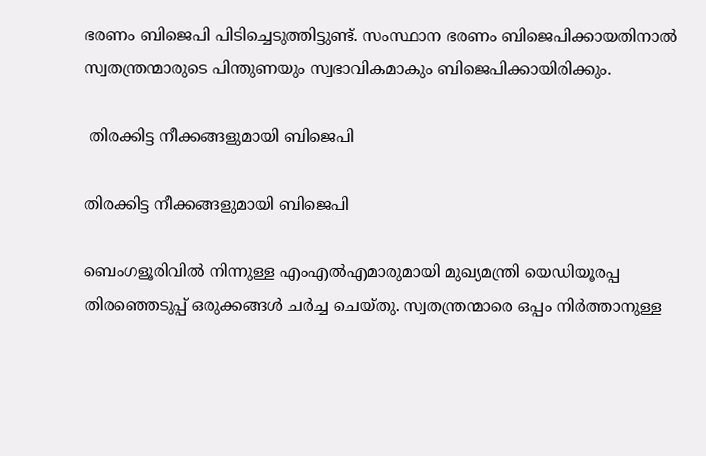ഭരണം ബിജെപി പിടിച്ചെടുത്തിട്ടുണ്ട്. സംസ്ഥാന ഭരണം ബിജെപിക്കായതിനാൽ സ്വതന്ത്രന്മാരുടെ പിന്തുണയും സ്വഭാവികമാകും ബിജെപിക്കായിരിക്കും.

 തിരക്കിട്ട നീക്കങ്ങളുമായി ബിജെപി

തിരക്കിട്ട നീക്കങ്ങളുമായി ബിജെപി

ബെംഗളൂരിവിൽ നിന്നുള്ള എംഎൽഎമാരുമായി മുഖ്യമന്ത്രി യെഡിയൂരപ്പ തിരഞ്ഞെടുപ്പ് ഒരുക്കങ്ങൾ ചർച്ച ചെയ്തു. സ്വതന്ത്രന്മാരെ ഒപ്പം നിർത്താനുള്ള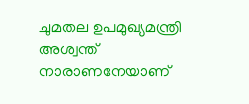ചുമതല ഉപമുഖ്യമന്ത്രി അശ്വന്ത് നാരാണനേയാണ്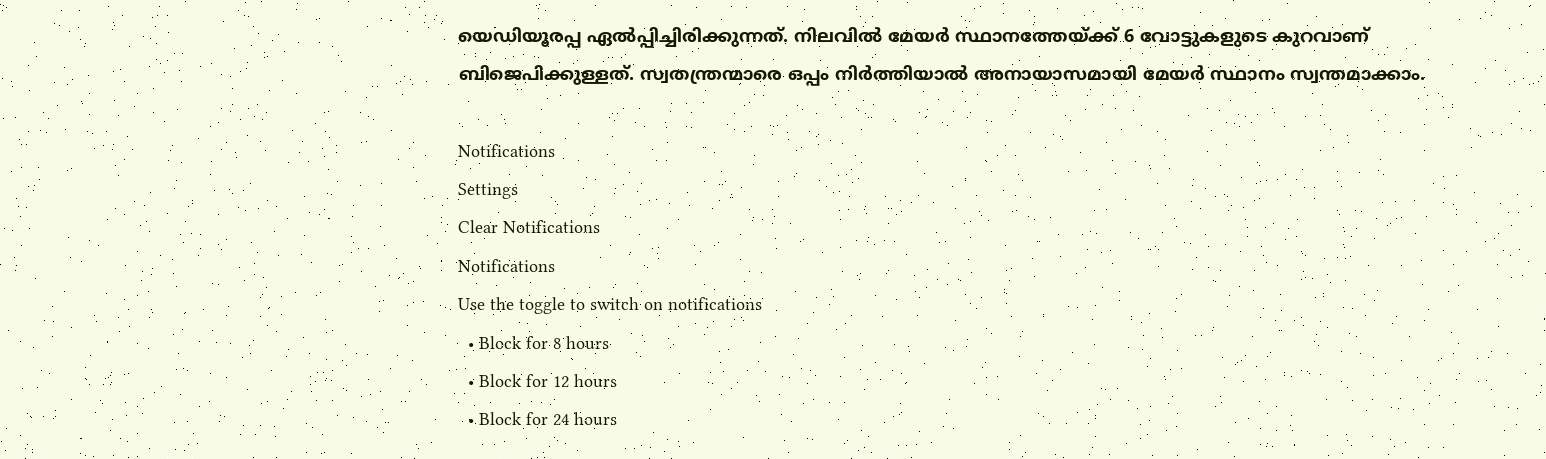യെഡിയൂരപ്പ ഏൽപ്പിച്ചിരിക്കുന്നത്. നിലവിൽ മേയർ സ്ഥാനത്തേയ്ക്ക് 6 വോട്ടുകളുടെ കുറവാണ് ബിജെപിക്കുള്ളത്. സ്വതന്ത്രന്മാരെ ഒപ്പം നിർത്തിയാൽ അനായാസമായി മേയർ സ്ഥാനം സ്വന്തമാക്കാം.

Notifications
Settings
Clear Notifications
Notifications
Use the toggle to switch on notifications
  • Block for 8 hours
  • Block for 12 hours
  • Block for 24 hours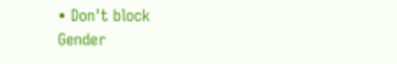• Don't block
Gender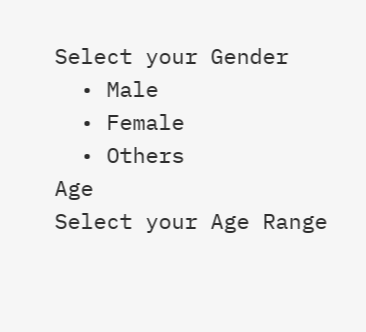Select your Gender
  • Male
  • Female
  • Others
Age
Select your Age Range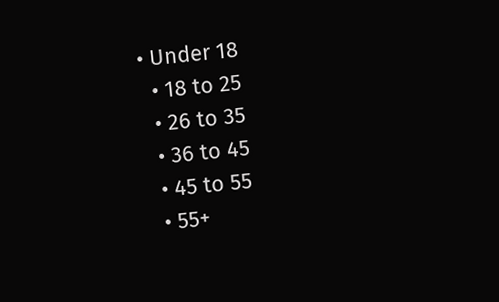• Under 18
  • 18 to 25
  • 26 to 35
  • 36 to 45
  • 45 to 55
  • 55+